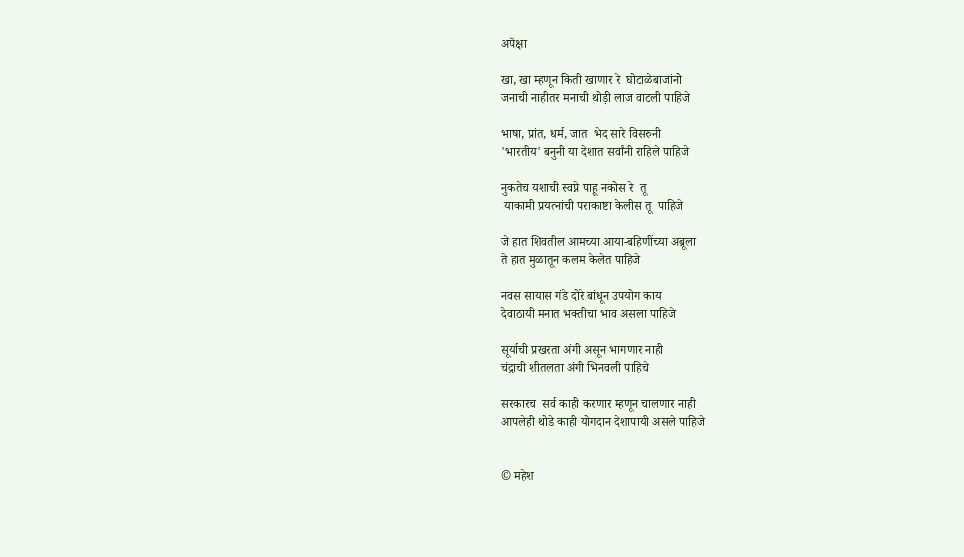अपॆक्षा

खा, खा म्हणून किती खाणार रे  घोटाळेबाजांनो
जनाची नाहीतर मनाची थोड़ी लाज वाटली पाहिजे

भाषा, प्रांत, धर्म, जात  भेद सारे विसरुनी
'भारतीय' बनुनी या देशात सर्वांनी राहिले पाहिजे

नुकतेच यशाची स्वप्ने पाहू नकोस रे  तू
 याकामी प्रयत्नांची पराकाष्टा केलीस तू  पाहिजे

जे हात शिवतील आमच्या आया-बहिणींच्या अब्रूला
ते हात मुळातून कलम केलेत पाहिजे

नवस सायास गंडे दोरे बांधून उपयोग काय
देवाठायी मनात भक्तीचा भाव असला पाहिजे

सूर्याची प्रखरता अंगी असून भागणार नाही
चंद्राची शीतलता अंगी भिनवली पाहिचे

सरकारच  सर्व काही करणार म्हणून चालणार नाही
आपलेही थोडे काही योगदान देशापायी असले पाहिजे


© महेश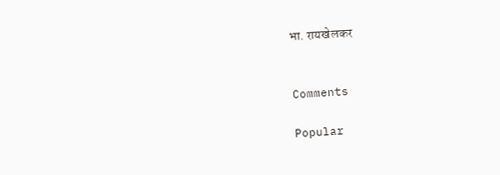भा. रायखेलकर


Comments

Popular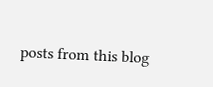posts from this blog